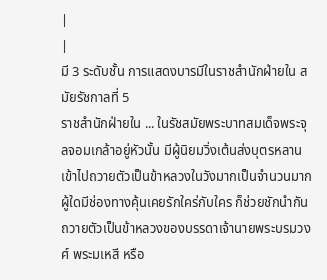|
|
มี 3 ระดับชั้น การแสดงบารมีในราชสำนักฝ่ายใน สมัยรัชกาลที่ 5
ราชสำนักฝ่ายใน ... ในรัชสมัยพระบาทสมเด็จพระจุลจอมเกล้าอยู่หัวนั้น มีผู้นิยมวิ่งเต้นส่งบุตรหลานเข้าไปถวายตัวเป็นข้าหลวงในวังมากเป็นจำนวนมาก ผู้ใดมีช่องทางคุ้นเคยรักใคร่กับใคร ก็ช่วยชักนำกันถวายตัวเป็นข้าหลวงของบรรดาเจ้านายพระบรมวงศ์ พระมเหสี หรือ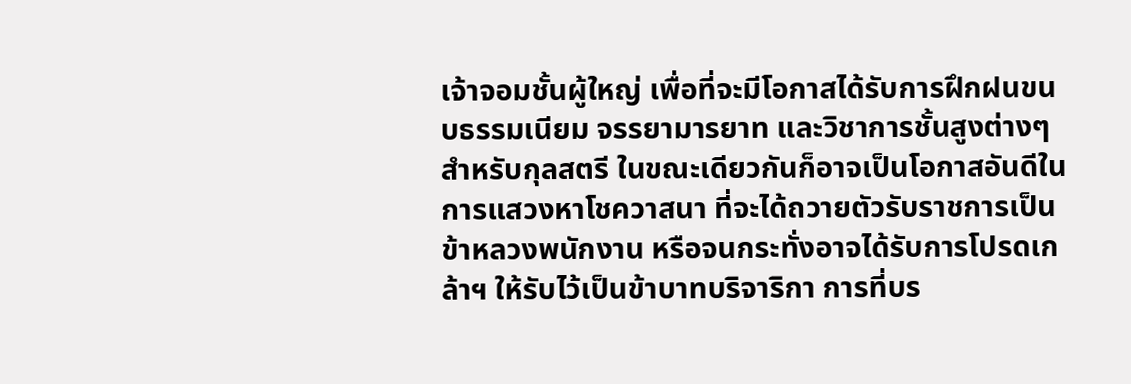เจ้าจอมชั้นผู้ใหญ่ เพื่อที่จะมีโอกาสได้รับการฝึกฝนขนบธรรมเนียม จรรยามารยาท และวิชาการชั้นสูงต่างๆ สำหรับกุลสตรี ในขณะเดียวกันก็อาจเป็นโอกาสอันดีในการแสวงหาโชควาสนา ที่จะได้ถวายตัวรับราชการเป็นข้าหลวงพนักงาน หรือจนกระทั่งอาจได้รับการโปรดเกล้าฯ ให้รับไว้เป็นข้าบาทบริจาริกา การที่บร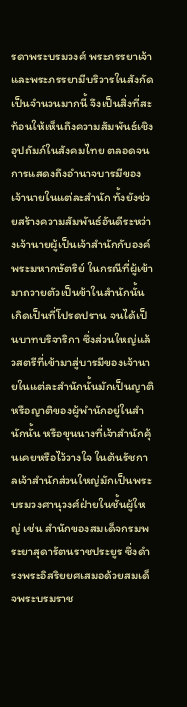รดาพระบรมวงศ์ พระภรรยาเจ้าและพระภรรยามีบริวารในสังกัดเป็นจำนวนมากนี้ จึงเป็นสิ่งที่สะท้อนให้เห็นถึงความสัมพันธ์เชิงอุปถัมภ์ในสังคมไทย ตลอดจนการแสดงถึงอำนาจบารมีของเจ้านายในแต่ละสำนัก ทั้งยังช่วยสร้างความสัมพันธ์อันดีระหว่างเจ้านายผู้เป็นเจ้าสำนักกับองค์พระมหากษัตริย์ ในกรณีที่ผู้เข้ามาถวายตัวเป็นข้าในสำนักนั้นเกิดเป็นที่โปรดปราน จนได้เป็นบาทบริจาริกา ซึ่งส่วนใหญ่แล้วสตรีที่เข้ามาสู่บารมีของเจ้านายในแต่ละสำนักนั้นมักเป็นญาติ หรือญาติของผู้พำนักอยู่ในสำนักนั้น หรือขุนนางที่เจ้าสำนักคุ้นเคยหรือไว้วางใจ ในต้นรัชกาลเจ้าสำนักส่วนใหญ่มักเป็นพระบรมวงศานุวงศ์ฝ่ายในชั้นผู้ใหญ่ เช่น สำนักของสมเด็จกรมพระยาสุดารัตนราชประยูร ซึ่งดำรงพระอิสริยยศเสมอด้วยสมเด็จพระบรมราช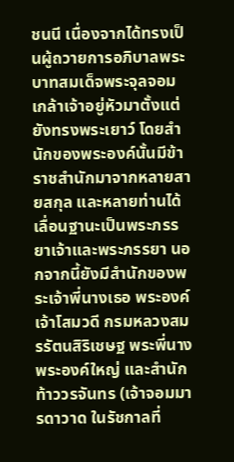ชนนี เนื่องจากได้ทรงเป็นผู้ถวายการอภิบาลพระบาทสมเด็จพระจุลจอมเกล้าเจ้าอยู่หัวมาตั้งแต่ยังทรงพระเยาว์ โดยสำนักของพระองค์นั้นมีข้าราชสำนักมาจากหลายสายสกุล และหลายท่านได้เลื่อนฐานะเป็นพระภรรยาเจ้าและพระภรรยา นอกจากนี้ยังมีสำนักของพระเจ้าพี่นางเธอ พระองค์เจ้าโสมวดี กรมหลวงสมรรัตนสิริเชษฐ พระพี่นางพระองค์ใหญ่ และสำนักท้าววรจันทร (เจ้าจอมมารดาวาด ในรัชกาลที่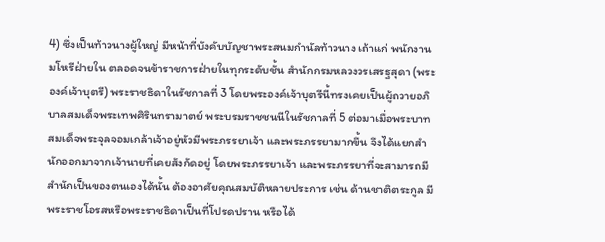4) ซึ่งเป็นท้าวนางผู้ใหญ่ มีหน้าที่บังคับบัญชาพระสนมกำนัลท้าวนาง เถ้าแก่ พนักงานมโหรีฝ่ายใน ตลอดจนข้าราชการฝ่ายในทุกระดับชั้น สำนักกรมหลวงวรเสรฐสุดา (พระองค์เจ้าบุตรี) พระราชธิดาในรัชกาลที่ 3 โดยพระองค์เจ้าบุตรีนี้ทรงเคยเป็นผู้ถวายอภิบาลสมเด็จพระเทพศิรินทรามาตย์ พระบรมราชชนนีในรัชกาลที่ 5 ต่อมาเมื่อพระบาทสมเด็จพระจุลจอมเกล้าเจ้าอยู่หัวมีพระภรรยาเจ้า และพระภรรยามากขึ้น จึงได้แยกสำนักออกมาจากเจ้านายที่เคยสังกัดอยู่ โดยพระภรรยาเจ้า และพระภรรยาที่จะสามารถมีสำนักเป็นของตนเองได้นั้น ต้องอาศัยคุณสมบัติหลายประการ เช่น ด้านชาติตระกูล มีพระราชโอรสหรือพระราชธิดาเป็นที่โปรดปราน หรือได้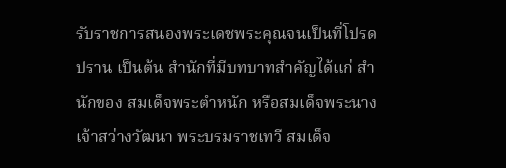รับราชการสนองพระเดชพระคุณจนเป็นที่โปรดปราน เป็นต้น สำนักที่มีบทบาทสำคัญได้แก่ สำนักของ สมเด็จพระตำหนัก หรือสมเด็จพระนางเจ้าสว่างวัฒนา พระบรมราชเทวี สมเด็จ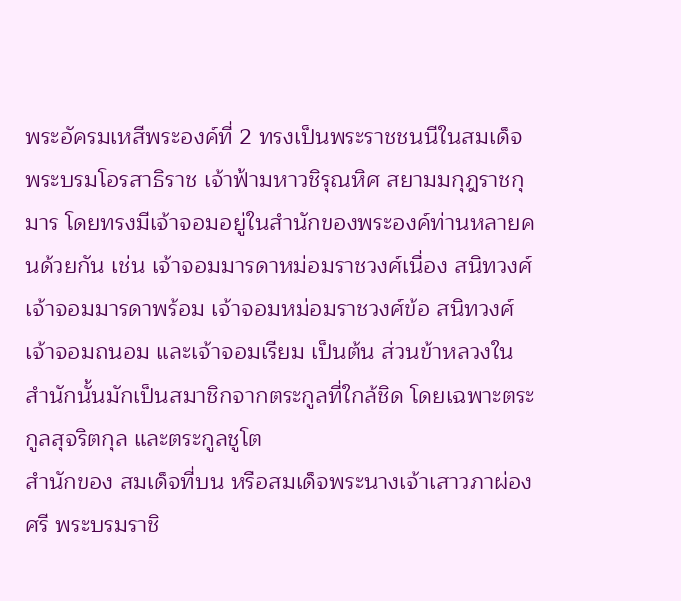พระอัครมเหสีพระองค์ที่ 2 ทรงเป็นพระราชชนนีในสมเด็จพระบรมโอรสาธิราช เจ้าฟ้ามหาวชิรุณหิศ สยามมกุฎราชกุมาร โดยทรงมีเจ้าจอมอยู่ในสำนักของพระองค์ท่านหลายคนด้วยกัน เช่น เจ้าจอมมารดาหม่อมราชวงศ์เนื่อง สนิทวงศ์ เจ้าจอมมารดาพร้อม เจ้าจอมหม่อมราชวงศ์ข้อ สนิทวงศ์ เจ้าจอมถนอม และเจ้าจอมเรียม เป็นต้น ส่วนข้าหลวงในสำนักนั้นมักเป็นสมาชิกจากตระกูลที่ใกล้ชิด โดยเฉพาะตระกูลสุจริตกุล และตระกูลชูโต
สำนักของ สมเด็จที่บน หรือสมเด็จพระนางเจ้าเสาวภาผ่องศรี พระบรมราชิ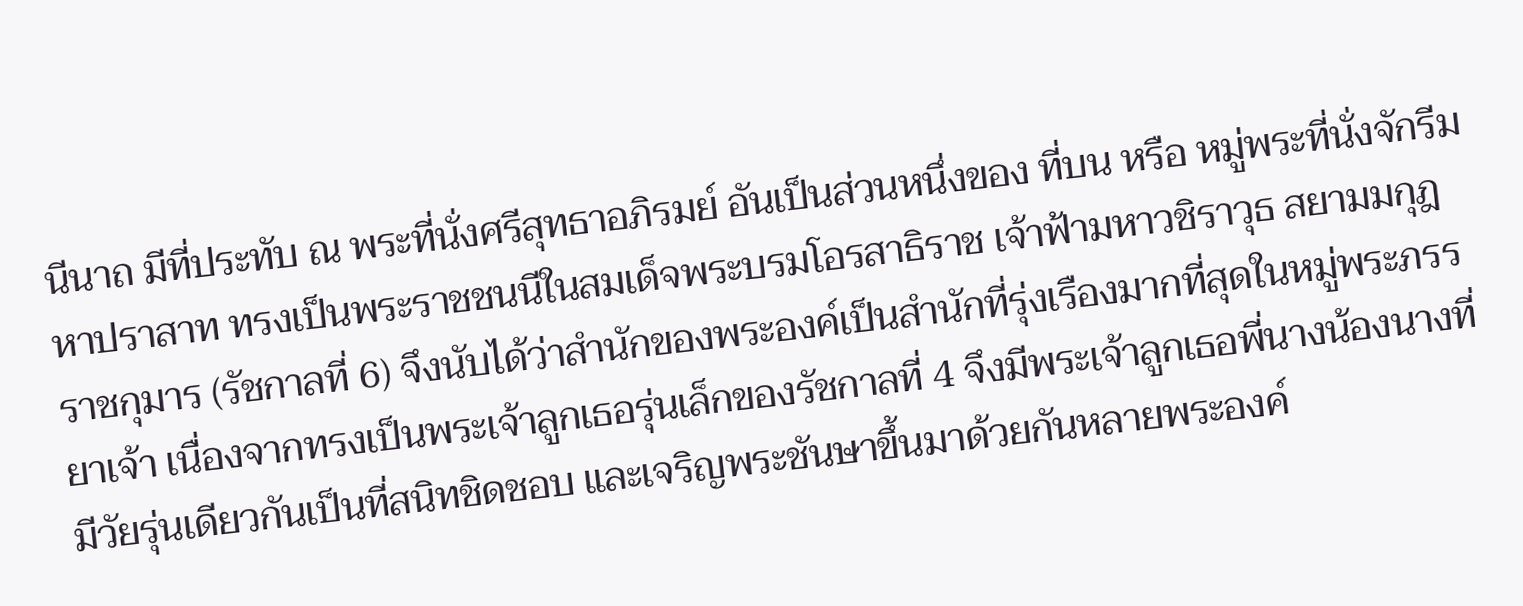นีนาถ มีที่ประทับ ณ พระที่นั่งศรีสุทธาอภิรมย์ อันเป็นส่วนหนึ่งของ ที่บน หรือ หมู่พระที่นั่งจักรีมหาปราสาท ทรงเป็นพระราชชนนีในสมเด็จพระบรมโอรสาธิราช เจ้าฟ้ามหาวชิราวุธ สยามมกุฎราชกุมาร (รัชกาลที่ 6) จึงนับได้ว่าสำนักของพระองค์เป็นสำนักที่รุ่งเรืองมากที่สุดในหมู่พระภรรยาเจ้า เนื่องจากทรงเป็นพระเจ้าลูกเธอรุ่นเล็กของรัชกาลที่ 4 จึงมีพระเจ้าลูกเธอพี่นางน้องนางที่มีวัยรุ่นเดียวกันเป็นที่สนิทชิดชอบ และเจริญพระชันษาขึ้นมาด้วยกันหลายพระองค์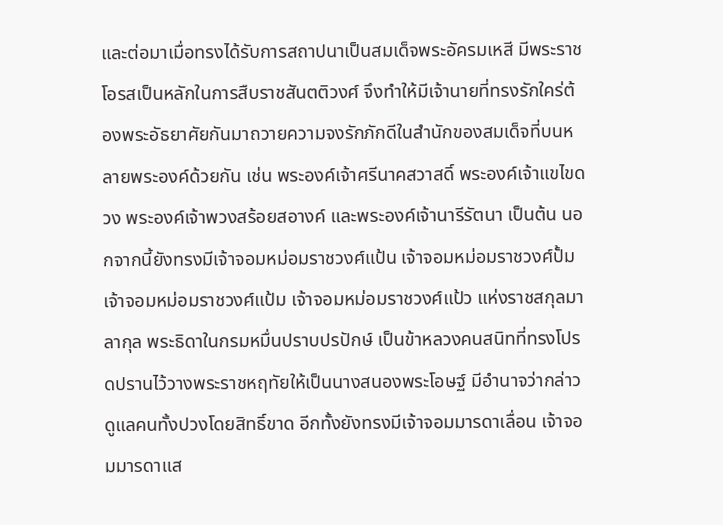และต่อมาเมื่อทรงได้รับการสถาปนาเป็นสมเด็จพระอัครมเหสี มีพระราชโอรสเป็นหลักในการสืบราชสันตติวงศ์ จึงทำให้มีเจ้านายที่ทรงรักใคร่ต้องพระอัธยาศัยกันมาถวายความจงรักภักดีในสำนักของสมเด็จที่บนหลายพระองค์ด้วยกัน เช่น พระองค์เจ้าศรีนาคสวาสดิ์ พระองค์เจ้าแขไขดวง พระองค์เจ้าพวงสร้อยสอางค์ และพระองค์เจ้านารีรัตนา เป็นต้น นอกจากนี้ยังทรงมีเจ้าจอมหม่อมราชวงศ์แป้น เจ้าจอมหม่อมราชวงศ์ปั้ม เจ้าจอมหม่อมราชวงศ์แป้ม เจ้าจอมหม่อมราชวงศ์แป้ว แห่งราชสกุลมาลากุล พระธิดาในกรมหมื่นปราบปรปักษ์ เป็นข้าหลวงคนสนิทที่ทรงโปรดปรานไว้วางพระราชหฤทัยให้เป็นนางสนองพระโอษฐ์ มีอำนาจว่ากล่าวดูแลคนทั้งปวงโดยสิทธิ์ขาด อีกทั้งยังทรงมีเจ้าจอมมารดาเลื่อน เจ้าจอมมารดาแส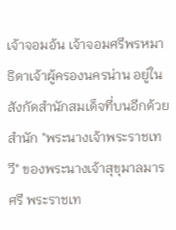เจ้าจอมอ้น เจ้าจอมศรีพรหมา ธิดาเจ้าผู้ครองนครน่าน อยู่ในสังกัดสำนักสมเด็จที่บนอีกด้วย
สำนัก "พระนางเจ้าพระราชเทวี" ของพระนางเจ้าสุขุมาลมารศรี พระราชเท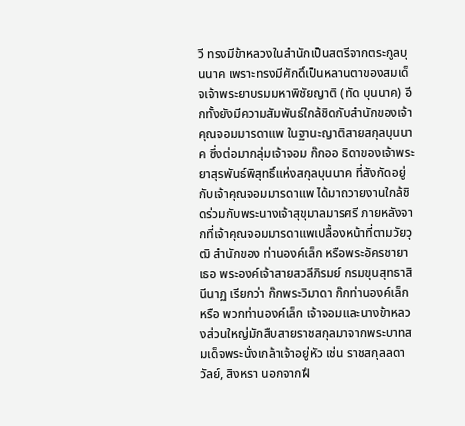วี ทรงมีข้าหลวงในสำนักเป็นสตรีจากตระกูลบุนนาค เพราะทรงมีศักดิ์เป็นหลานตาของสมเด็จเจ้าพระยาบรมมหาพิชัยญาติ (ทัด บุนนาค) อีกทั้งยังมีความสัมพันธ์ใกล้ชิดกับสำนักของเจ้าคุณจอมมารดาแพ ในฐานะญาติสายสกุลบุนนาค ซึ่งต่อมากลุ่มเจ้าจอม ก๊กออ ธิดาของเจ้าพระยาสุรพันธ์พิสุทธิ์แห่งสกุลบุนนาค ที่สังกัดอยู่กับเจ้าคุณจอมมารดาแพ ได้มาถวายงานใกล้ชิดร่วมกับพระนางเจ้าสุขุมาลมารศรี ภายหลังจากที่เจ้าคุณจอมมารดาแพเปลื้องหน้าที่ตามวัยวุฒิ สำนักของ ท่านองค์เล็ก หรือพระอัครชายาเธอ พระองค์เจ้าสายสวลีภิรมย์ กรมขุนสุทธาสินีนาฏ เรียกว่า ก๊กพระวิมาดา ก๊กท่านองค์เล็ก หรือ พวกท่านองค์เล็ก เจ้าจอมและนางข้าหลวงส่วนใหญ่มักสืบสายราชสกุลมาจากพระบาทสมเด็จพระนั่งเกล้าเจ้าอยู่หัว เช่น ราชสกุลลดาวัลย์, สิงหรา นอกจากฝึ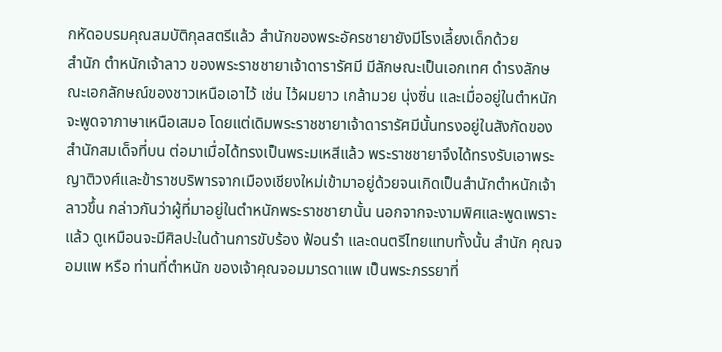กหัดอบรมคุณสมบัติกุลสตรีแล้ว สำนักของพระอัครชายายังมีโรงเลี้ยงเด็กด้วย
สำนัก ตำหนักเจ้าลาว ของพระราชชายาเจ้าดารารัศมี มีลักษณะเป็นเอกเทศ ดำรงลักษณะเอกลักษณ์ของชาวเหนือเอาไว้ เช่น ไว้ผมยาว เกล้ามวย นุ่งซิ่น และเมื่ออยู่ในตำหนักจะพูดจาภาษาเหนือเสมอ โดยแต่เดิมพระราชชายาเจ้าดารารัศมีนั้นทรงอยู่ในสังกัดของสำนักสมเด็จที่บน ต่อมาเมื่อได้ทรงเป็นพระมเหสีแล้ว พระราชชายาจึงได้ทรงรับเอาพระญาติวงศ์และข้าราชบริพารจากเมืองเชียงใหม่เข้ามาอยู่ด้วยจนเกิดเป็นสำนักตำหนักเจ้าลาวขึ้น กล่าวกันว่าผู้ที่มาอยู่ในตำหนักพระราชชายานั้น นอกจากจะงามพิศและพูดเพราะแล้ว ดูเหมือนจะมีศิลปะในด้านการขับร้อง ฟ้อนรำ และดนตรีไทยแทบทั้งนั้น สำนัก คุณจอมแพ หรือ ท่านที่ตำหนัก ของเจ้าคุณจอมมารดาแพ เป็นพระภรรยาที่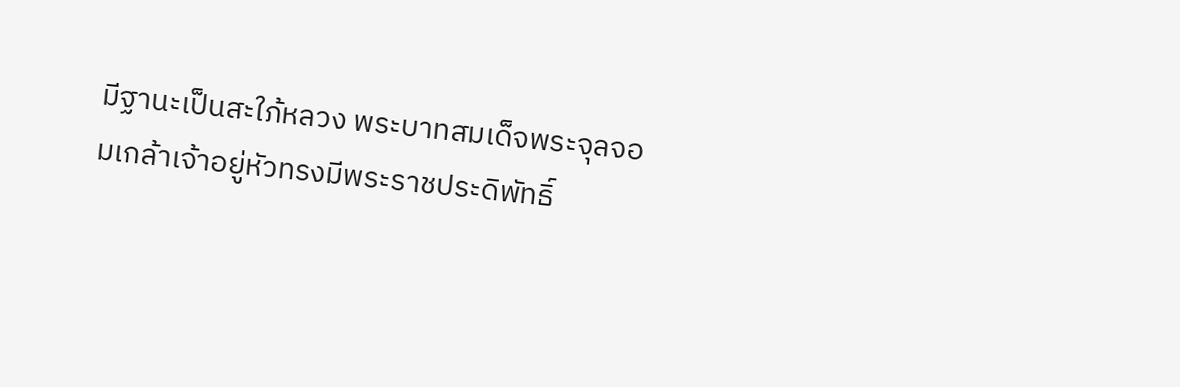มีฐานะเป็นสะใภ้หลวง พระบาทสมเด็จพระจุลจอมเกล้าเจ้าอยู่หัวทรงมีพระราชประดิพัทธิ์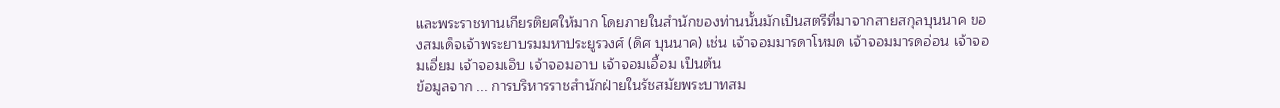และพระราชทานเกียรติยศให้มาก โดยภายในสำนักของท่านนั้นมักเป็นสตรีที่มาจากสายสกุลบุนนาค ของสมเด็จเจ้าพระยาบรมมหาประยูรวงศ์ (ดิศ บุนนาค) เช่น เจ้าจอมมารดาโหมด เจ้าจอมมารดอ่อน เจ้าจอมเอี่ยม เจ้าจอมเอิบ เจ้าจอมอาบ เจ้าจอมเอื้อม เป็นต้น
ข้อมูลจาก ... การบริหารราชสำนักฝ่ายในรัชสมัยพระบาทสม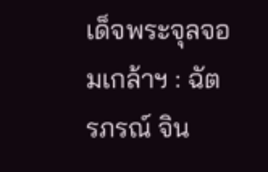เด็จพระจุลจอมเกล้าฯ : ฉัตรภรณ์ จิน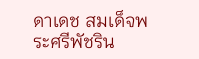ดาเดช สมเด็จพระศรีพัชริน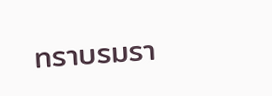ทราบรมรา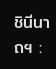ชินีนาถฯ :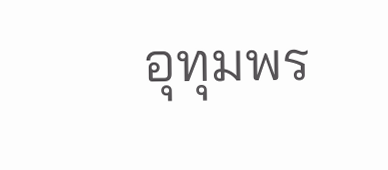อุทุมพร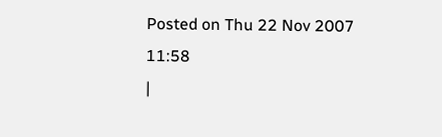Posted on Thu 22 Nov 2007 11:58
|